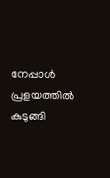നേപ്പാള്‍ പ്രളയത്തില്‍ കുടുങ്ങി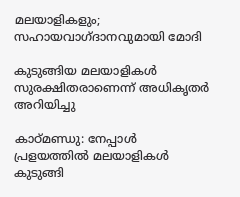മലയാളികളും; സഹായവാഗ്ദാനവുമായി മോദി

കുടുങ്ങിയ മലയാളികള്‍ സുരക്ഷിതരാണെന്ന് അധികൃതര്‍ അറിയിച്ചു

കാഠ്മണ്ഡു: നേപ്പാള്‍ പ്രളയത്തില്‍ മലയാളികള്‍ കുടുങ്ങി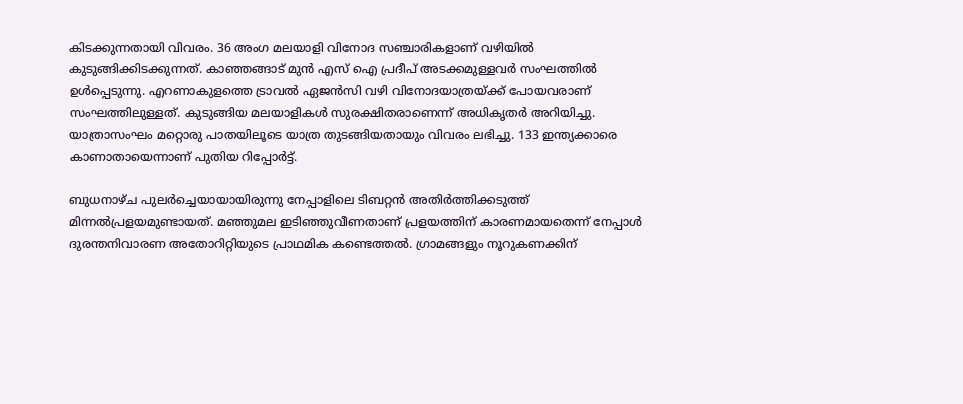കിടക്കുന്നതായി വിവരം. 36 അംഗ മലയാളി വിനോദ സഞ്ചാരികളാണ് വഴിയില്‍ കുടുങ്ങിക്കിടക്കുന്നത്. കാഞ്ഞങ്ങാട് മുന്‍ എസ് ഐ പ്രദീപ് അടക്കമുള്ളവര്‍ സംഘത്തില്‍ ഉള്‍പ്പെടുന്നു. എറണാകുളത്തെ ട്രാവല്‍ ഏജന്‍സി വഴി വിനോദയാത്രയ്ക്ക് പോയവരാണ് സംഘത്തിലുള്ളത്. കുടുങ്ങിയ മലയാളികള്‍ സുരക്ഷിതരാണെന്ന് അധികൃതര്‍ അറിയിച്ചു. യാത്രാസംഘം മറ്റൊരു പാതയിലൂടെ യാത്ര തുടങ്ങിയതായും വിവരം ലഭിച്ചു. 133 ഇന്ത്യക്കാരെ കാണാതായെന്നാണ് പുതിയ റിപ്പോര്‍ട്ട്.

ബുധനാഴ്ച പുലര്‍ച്ചെയായായിരുന്നു നേപ്പാളിലെ ടിബറ്റന്‍ അതിര്‍ത്തിക്കടുത്ത് മിന്നല്‍പ്രളയമുണ്ടായത്. മഞ്ഞുമല ഇടിഞ്ഞുവീണതാണ് പ്രളയത്തിന് കാരണമായതെന്ന് നേപ്പാള്‍ ദുരന്തനിവാരണ അതോറിറ്റിയുടെ പ്രാഥമിക കണ്ടെത്തല്‍. ഗ്രാമങ്ങളും നൂറുകണക്കിന്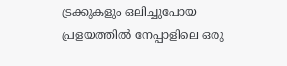ട്രക്കുകളും ഒലിച്ചുപോയ പ്രളയത്തില്‍ നേപ്പാളിലെ ഒരു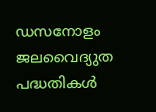ഡസനോളം ജലവൈദ്യുത പദ്ധതികള്‍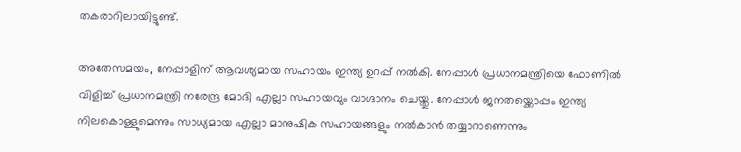തകരാറിലായിട്ടുണ്ട്.

അതേസമയം, നേപ്പാളിന് ആവശ്യമായ സഹായം ഇന്ത്യ ഉറപ്പ് നല്‍കി. നേപ്പാള്‍ പ്രധാനമന്ത്രിയെ ഫോണില്‍ വിളിച്ച് പ്രധാനമന്ത്രി നരേന്ദ്ര മോദി എല്ലാ സഹായവും വാഗ്ദാനം ചെയ്തു. നേപ്പാള്‍ ജനതയ്ക്കൊപ്പം ഇന്ത്യ നിലകൊള്ളുമെന്നും സാധ്യമായ എല്ലാ മാനുഷിക സഹായങ്ങളും നല്‍കാന്‍ തയ്യാറാണെന്നും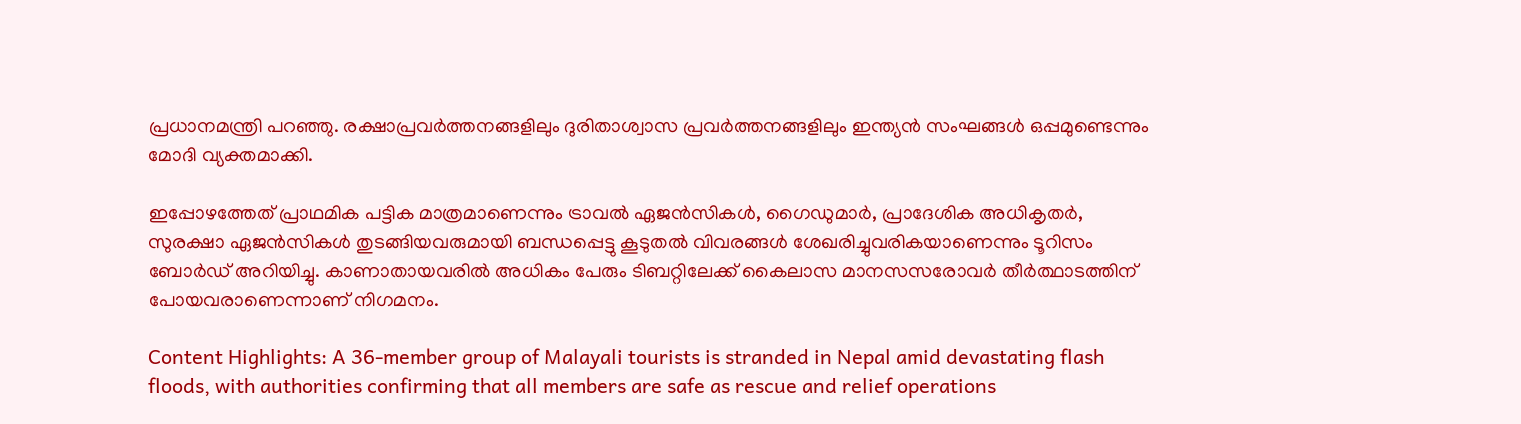പ്രധാനമന്ത്രി പറഞ്ഞു. രക്ഷാപ്രവര്‍ത്തനങ്ങളിലും ദുരിതാശ്വാസ പ്രവര്‍ത്തനങ്ങളിലും ഇന്ത്യന്‍ സംഘങ്ങള്‍ ഒപ്പമുണ്ടെന്നും മോദി വ്യക്തമാക്കി.

ഇപ്പോഴത്തേത് പ്രാഥമിക പട്ടിക മാത്രമാണെന്നും ട്രാവല്‍ ഏജന്‍സികള്‍, ഗൈഡുമാര്‍, പ്രാദേശിക അധികൃതര്‍, സുരക്ഷാ ഏജന്‍സികള്‍ തുടങ്ങിയവരുമായി ബന്ധപ്പെട്ടു കൂടുതല്‍ വിവരങ്ങള്‍ ശേഖരിച്ചുവരികയാണെന്നും ടൂറിസം ബോര്‍ഡ് അറിയിച്ചു. കാണാതായവരില്‍ അധികം പേരും ടിബറ്റിലേക്ക് കൈലാസ മാനസസരോവര്‍ തീര്‍ത്ഥാടത്തിന് പോയവരാണെന്നാണ് നിഗമനം.

Content Highlights: A 36-member group of Malayali tourists is stranded in Nepal amid devastating flash floods, with authorities confirming that all members are safe as rescue and relief operations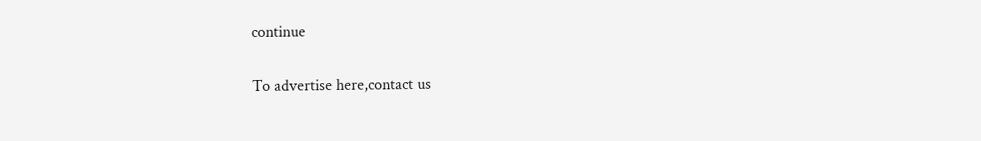continue

To advertise here,contact us